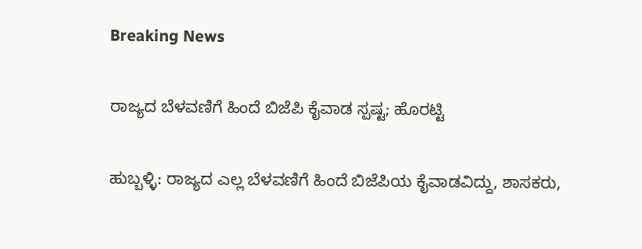Breaking News

ರಾಜ್ಯದ ಬೆಳವಣಿಗೆ ಹಿಂದೆ ಬಿಜೆಪಿ ಕೈವಾಡ ಸ್ಪಷ್ಟ; ಹೊರಟ್ಟಿ

ಹುಬ್ಬಳ್ಳಿ: ರಾಜ್ಯದ ಎಲ್ಲ ಬೆಳವಣಿಗೆ ಹಿಂದೆ ಬಿಜೆಪಿಯ ಕೈವಾಡವಿದ್ದು, ಶಾಸಕರು,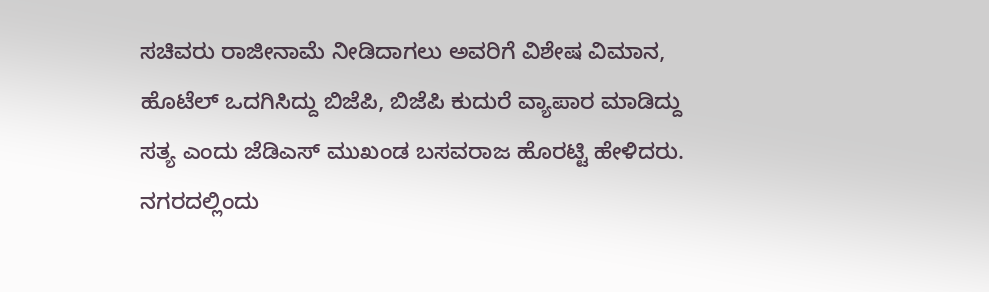ಸಚಿವರು ರಾಜೀನಾಮೆ ನೀಡಿದಾಗಲು ಅವರಿಗೆ ವಿಶೇಷ ವಿಮಾನ, ಹೊಟೆಲ್ ಒದಗಿಸಿದ್ದು ಬಿಜೆಪಿ, ಬಿಜೆಪಿ ಕುದುರೆ ವ್ಯಾಪಾರ ಮಾಡಿದ್ದು ಸತ್ಯ ಎಂದು ಜೆಡಿಎಸ್ ಮುಖಂಡ ಬಸವರಾಜ ಹೊರಟ್ಟಿ ಹೇಳಿದರು. ನಗರದಲ್ಲಿಂದು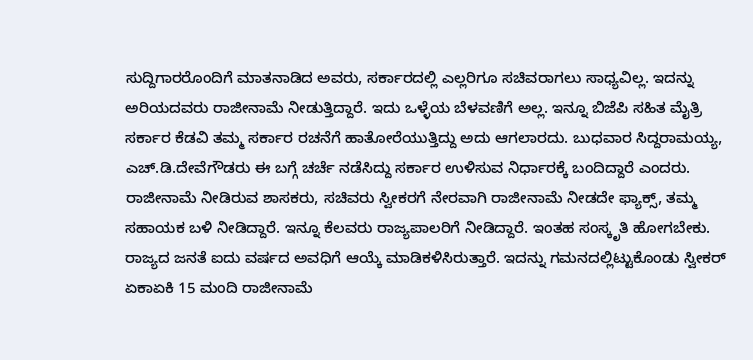ಸುದ್ದಿಗಾರರೊಂದಿಗೆ ಮಾತನಾಡಿದ ಅವರು, ಸರ್ಕಾರದಲ್ಲಿ ಎಲ್ಲರಿಗೂ ಸಚಿವರಾಗಲು ಸಾಧ್ಯವಿಲ್ಲ. ಇದನ್ನು ಅರಿಯದವರು ರಾಜೀನಾಮೆ ನೀಡುತ್ತಿದ್ದಾರೆ. ಇದು ಒಳ್ಳೆಯ ಬೆಳವಣಿಗೆ ಅಲ್ಲ. ಇನ್ನೂ ಬಿಜೆಪಿ ಸಹಿತ ಮೈತ್ರಿ ಸರ್ಕಾರ ಕೆಡವಿ ತಮ್ಮ ಸರ್ಕಾರ ರಚನೆಗೆ ಹಾತೋರೆಯುತ್ತಿದ್ದು ಅದು ಆಗಲಾರದು. ಬುಧವಾರ ಸಿದ್ದರಾಮಯ್ಯ, ಎಚ್.ಡಿ.ದೇವೆಗೌಡರು ಈ ಬಗ್ಗೆ ಚರ್ಚೆ ನಡೆಸಿದ್ದು ಸರ್ಕಾರ ಉಳಿಸುವ ನಿರ್ಧಾರಕ್ಕೆ ಬಂದಿದ್ದಾರೆ ಎಂದರು. ರಾಜೀನಾಮೆ ನೀಡಿರುವ ಶಾಸಕರು, ಸಚಿವರು ಸ್ವೀಕರಗೆ ನೇರವಾಗಿ ರಾಜೀನಾಮೆ ನೀಡದೇ ಫ್ಯಾಕ್ಸ್, ತಮ್ಮ ಸಹಾಯಕ ಬಳಿ ನೀಡಿದ್ದಾರೆ. ಇನ್ನೂ ಕೆಲವರು ರಾಜ್ಯಪಾಲರಿಗೆ ನೀಡಿದ್ದಾರೆ. ಇಂತಹ ಸಂಸ್ಕೃತಿ ಹೋಗಬೇಕು. ರಾಜ್ಯದ ಜನತೆ ಐದು ವರ್ಷದ ಅವಧಿಗೆ ಆಯ್ಕೆ ಮಾಡಿಕಳಿಸಿರುತ್ತಾರೆ. ಇದನ್ನು ಗಮನದಲ್ಲಿಟ್ಟುಕೊಂಡು ಸ್ವೀಕರ್ ಏಕಾಏಕಿ 15 ಮಂದಿ ರಾಜೀನಾಮೆ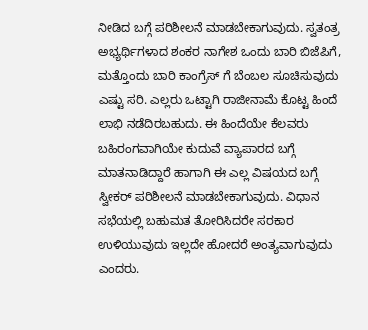ನೀಡಿದ ಬಗ್ಗೆ ಪರಿಶೀಲನೆ ಮಾಡಬೇಕಾಗುವುದು. ಸ್ವತಂತ್ರ ಅಭ್ಯರ್ಥಿಗಳಾದ ಶಂಕರ ನಾಗೇಶ ಒಂದು ಬಾರಿ ಬಿಜೆಪಿಗೆ, ಮತ್ತೊಂದು ಬಾರಿ ಕಾಂಗ್ರೆಸ್ ಗೆ ಬೆಂಬಲ ಸೂಚಿಸುವುದು ಎಷ್ಟು ಸರಿ. ಎಲ್ಲರು ಒಟ್ಟಾಗಿ ರಾಜೀನಾಮೆ ಕೊಟ್ಟ ಹಿಂದೆ ಲಾಭಿ ನಡೆದಿರಬಹುದು. ಈ ಹಿಂದೆಯೇ ಕೆಲವರು ಬಹಿರಂಗವಾಗಿಯೇ ಕುದುವೆ ವ್ಯಾಪಾರದ ಬಗ್ಗೆ ಮಾತನಾಡಿದ್ದಾರೆ ಹಾಗಾಗಿ ಈ ಎಲ್ಲ ವಿಷಯದ ಬಗ್ಗೆ ಸ್ವೀಕರ್ ಪರಿಶೀಲನೆ ಮಾಡಬೇಕಾಗುವುದು. ವಿಧಾನ ಸಭೆಯಲ್ಲಿ ಬಹುಮತ ತೋರಿಸಿದರೇ ಸರಕಾರ ಉಳಿಯುವುದು ಇಲ್ಲದೇ ಹೋದರೆ ಅಂತ್ಯವಾಗುವುದು ಎಂದರು.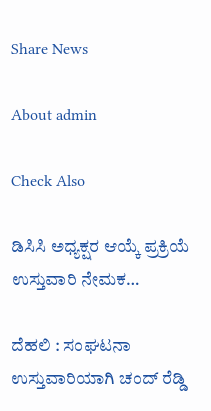Share News

About admin

Check Also

ಡಿಸಿಸಿ ಅಧ್ಯಕ್ಷರ ಆಯ್ಕೆ ಪ್ರಕ್ರಿಯೆ ಉಸ್ತುವಾರಿ ನೇಮಕ…

ದೆಹಲಿ : ಸಂಘಟನಾ ಉಸ್ತುವಾರಿಯಾಗಿ ಚಂದ್ ರೆಡ್ಡಿ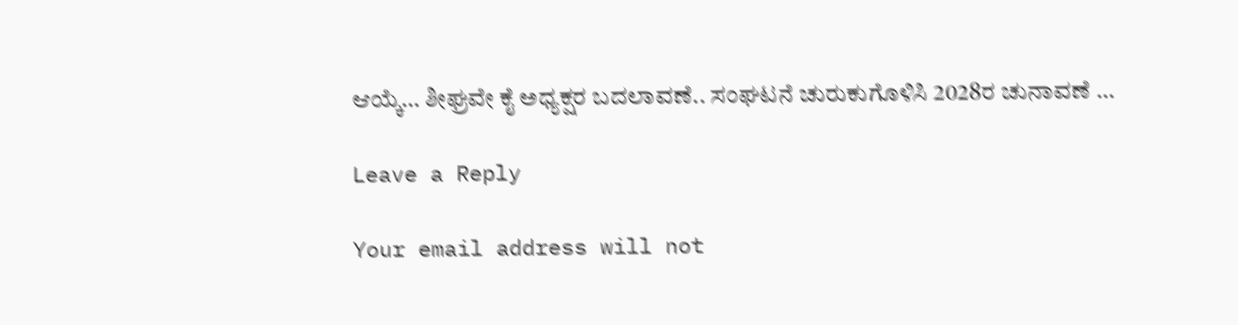ಆಯ್ಕೆ… ಶೀಘ್ರವೇ ಕೈ ಅಧ್ಯಕ್ಷರ ಬದಲಾವಣೆ.. ಸಂಘಟನೆ ಚುರುಕುಗೊಳಿಸಿ 2028ರ ಚುನಾವಣೆ …

Leave a Reply

Your email address will not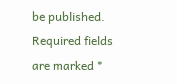be published. Required fields are marked *